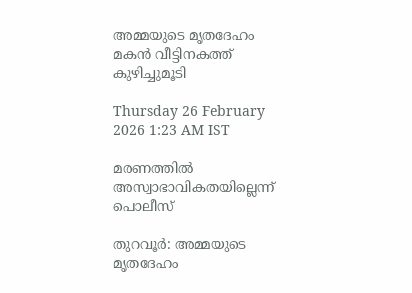അമ്മയുടെ മൃതദേഹം മകൻ വീട്ടിനകത്ത് കുഴിച്ചുമൂടി

Thursday 26 February 2026 1:23 AM IST

മരണത്തിൽ അസ്വാഭാവികതയില്ലെന്ന് പൊലീസ്

തുറവൂർ: അമ്മയുടെ മൃതദേഹം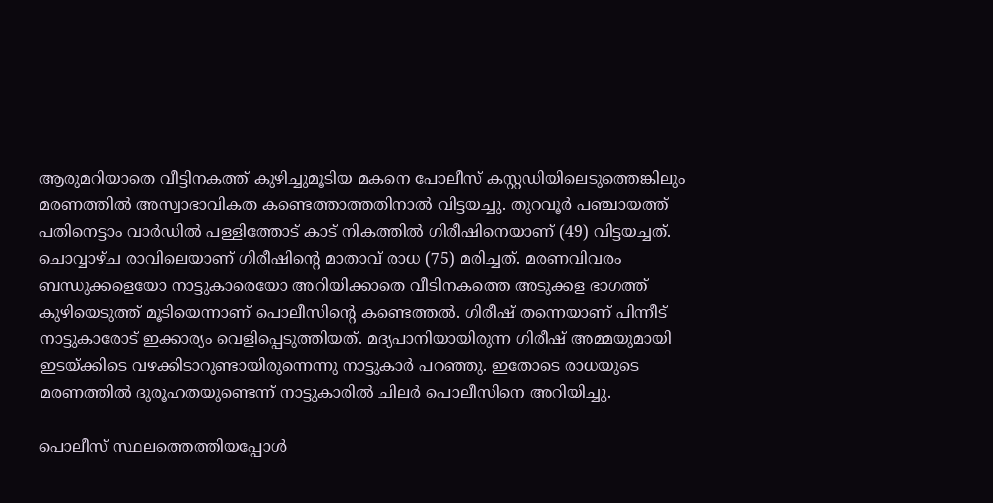ആരുമറിയാതെ വീട്ടിനകത്ത് കുഴിച്ചുമൂടിയ മകനെ പോലീസ് കസ്റ്റഡിയിലെടുത്തെങ്കിലും മരണത്തിൽ അസ്വാഭാവികത കണ്ടെത്താത്തതിനാൽ വിട്ടയച്ചു. തുറവൂർ പഞ്ചായത്ത് പതിനെട്ടാം വാർഡിൽ പള്ളിത്തോട് കാട് നികത്തിൽ ഗിരീഷിനെയാണ് (49) വിട്ടയച്ചത്. ചൊവ്വാഴ്ച രാവിലെയാണ് ഗിരീഷിന്റെ മാതാവ് രാധ (75) മരിച്ചത്. മരണവിവരം ബന്ധുക്കളെയോ നാട്ടുകാരെയോ അറിയിക്കാതെ വീടിനകത്തെ അടുക്കള ഭാഗത്ത് കുഴിയെടുത്ത് മൂടിയെന്നാണ് പൊലീസിന്റെ കണ്ടെത്തൽ. ഗിരീഷ് തന്നെയാണ് പിന്നീട് നാ‌ട്ടുകാരോട് ഇക്കാര്യം വെളിപ്പെടുത്തിയത്. മദ്യപാനിയായിരുന്ന ഗിരീഷ് അമ്മയുമായി ഇടയ്ക്കിടെ വഴക്കിടാറുണ്ടായിരുന്നെന്നു നാട്ടുകാർ പറഞ്ഞു. ഇതോടെ രാധയുടെ മരണത്തിൽ ദുരൂഹതയുണ്ടെന്ന് നാട്ടുകാരിൽ ചിലർ പൊലീസിനെ അറിയിച്ചു.

പൊലീസ് സ്ഥലത്തെത്തിയപ്പോൾ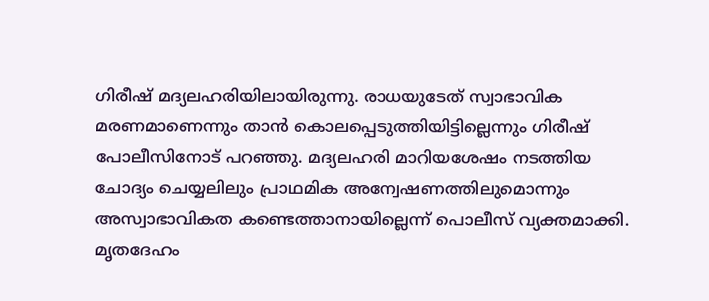ഗിരീഷ് മദ്യലഹരിയിലായിരുന്നു. രാധയുടേത് സ്വാഭാവിക മരണമാണെന്നും താൻ കൊലപ്പെടുത്തിയിട്ടില്ലെന്നും ഗിരീഷ് പോലീസിനോട് പറഞ്ഞു. മദ്യലഹരി മാറിയശേഷം നടത്തിയ ചോദ്യം ചെയ്യലിലും പ്രാഥമിക അന്വേഷണത്തിലുമൊന്നും അസ്വാഭാവികത കണ്ടെത്താനായില്ലെന്ന് പൊലീസ് വ്യക്തമാക്കി. മൃതദേഹം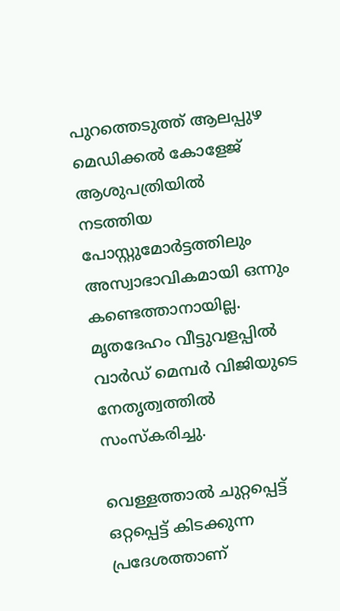പുറത്തെടുത്ത് ആലപ്പുഴ മെഡിക്കൽ കോളേജ് ആശുപത്രിയിൽ നടത്തിയ പോസ്റ്റുമോർട്ടത്തിലും അസ്വാഭാവികമായി ഒന്നും കണ്ടെത്താനായില്ല. മൃതദേഹം വീട്ടുവളപ്പിൽ വാർഡ് മെമ്പർ വിജിയുടെ നേതൃത്വത്തിൽ സംസ്കരിച്ചു.

വെള്ളത്താൽ ചുറ്റപ്പെട്ട് ഒറ്റപ്പെട്ട് കിടക്കുന്ന പ്രദേശത്താണ്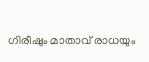ഗിരീഷും മാതാവ് രാധയും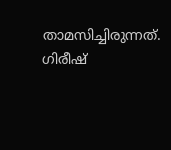താമസിച്ചിരുന്നത്. ഗിരീഷ്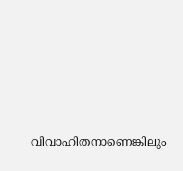വിവാഹിതനാണെങ്കിലും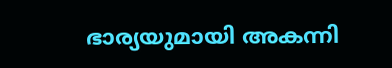ഭാര്യയുമായി അകന്നി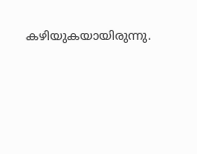കഴിയുകയായിരുന്നു.